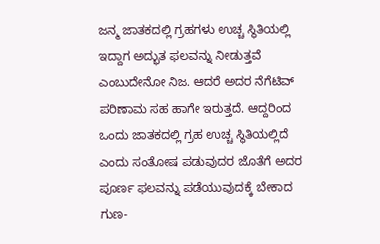ಜನ್ಮ ಜಾತಕದಲ್ಲಿ ಗ್ರಹಗಳು ಉಚ್ಚ ಸ್ಥಿತಿಯಲ್ಲಿ ಇದ್ದಾಗ ಅದ್ಭುತ ಫಲವನ್ನು ನೀಡುತ್ತವೆ ಎಂಬುದೇನೋ ನಿಜ. ಆದರೆ ಅದರ ನೆಗೆಟಿವ್ ಪರಿಣಾಮ ಸಹ ಹಾಗೇ ಇರುತ್ತದೆ. ಆದ್ದರಿಂದ ಒಂದು ಜಾತಕದಲ್ಲಿ ಗ್ರಹ ಉಚ್ಚ ಸ್ಥಿತಿಯಲ್ಲಿದೆ ಎಂದು ಸಂತೋಷ ಪಡುವುದರ ಜೊತೆಗೆ ಅದರ ಪೂರ್ಣ ಫಲವನ್ನು ಪಡೆಯುವುದಕ್ಕೆ ಬೇಕಾದ ಗುಣ-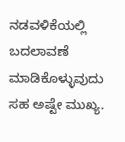ನಡವಳಿಕೆಯಲ್ಲಿ ಬದಲಾವಣೆ ಮಾಡಿಕೊಳ್ಳುವುದು ಸಹ ಅಷ್ಟೇ ಮುಖ್ಯ.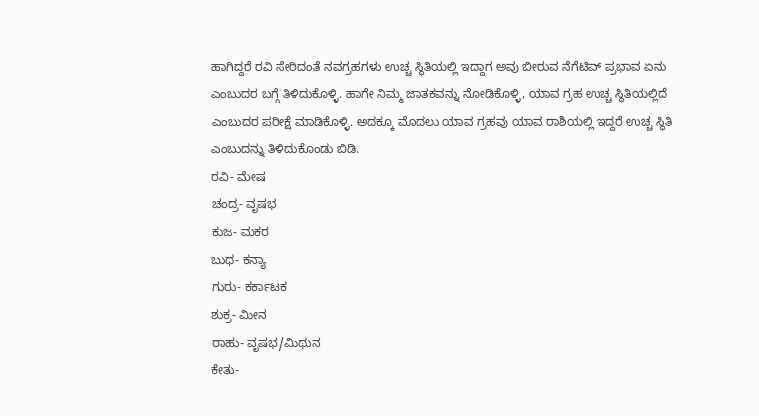ಹಾಗಿದ್ದರೆ ರವಿ ಸೇರಿದಂತೆ ನವಗ್ರಹಗಳು ಉಚ್ಚ ಸ್ಥಿತಿಯಲ್ಲಿ ಇದ್ದಾಗ ಅವು ಬೀರುವ ನೆಗೆಟಿವ್ ಪ್ರಭಾವ ಏನು ಎಂಬುದರ ಬಗ್ಗೆ ತಿಳಿದುಕೊಳ್ಳಿ. ಹಾಗೇ ನಿಮ್ಮ ಜಾತಕವನ್ನು ನೋಡಿಕೊಳ್ಳಿ, ಯಾವ ಗ್ರಹ ಉಚ್ಚ ಸ್ಥಿತಿಯಲ್ಲಿದೆ ಎಂಬುದರ ಪರೀಕ್ಷೆ ಮಾಡಿಕೊಳ್ಳಿ. ಅದಕ್ಕೂ ಮೊದಲು ಯಾವ ಗ್ರಹವು ಯಾವ ರಾಶಿಯಲ್ಲಿ ಇದ್ದರೆ ಉಚ್ಚ ಸ್ಥಿತಿ ಎಂಬುದನ್ನು ತಿಳಿದುಕೊಂಡು ಬಿಡಿ.
ರವಿ- ಮೇಷ
ಚಂದ್ರ- ವೃಷಭ
ಕುಜ- ಮಕರ
ಬುಧ- ಕನ್ಯಾ
ಗುರು- ಕರ್ಕಾಟಕ
ಶುಕ್ರ- ಮೀನ
ರಾಹು- ವೃಷಭ/ಮಿಥುನ
ಕೇತು-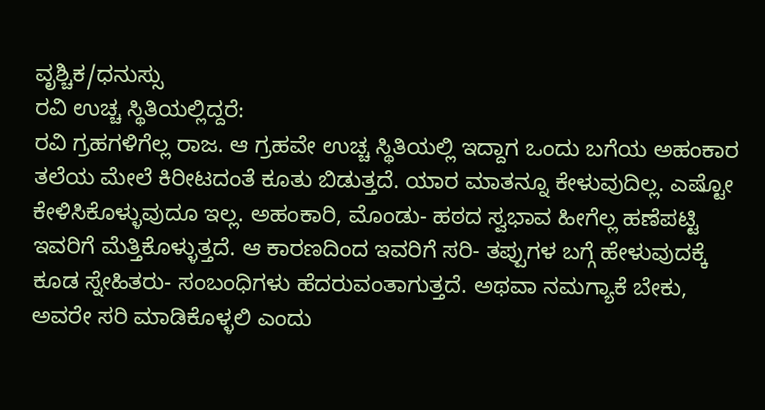ವೃಶ್ಚಿಕ/ಧನುಸ್ಸು
ರವಿ ಉಚ್ಚ ಸ್ಥಿತಿಯಲ್ಲಿದ್ದರೆ:
ರವಿ ಗ್ರಹಗಳಿಗೆಲ್ಲ ರಾಜ. ಆ ಗ್ರಹವೇ ಉಚ್ಚ ಸ್ಥಿತಿಯಲ್ಲಿ ಇದ್ದಾಗ ಒಂದು ಬಗೆಯ ಅಹಂಕಾರ ತಲೆಯ ಮೇಲೆ ಕಿರೀಟದಂತೆ ಕೂತು ಬಿಡುತ್ತದೆ. ಯಾರ ಮಾತನ್ನೂ ಕೇಳುವುದಿಲ್ಲ. ಎಷ್ಟೋ ಕೇಳಿಸಿಕೊಳ್ಳುವುದೂ ಇಲ್ಲ. ಅಹಂಕಾರಿ, ಮೊಂಡು- ಹಠದ ಸ್ವಭಾವ ಹೀಗೆಲ್ಲ ಹಣೆಪಟ್ಟಿ ಇವರಿಗೆ ಮೆತ್ತಿಕೊಳ್ಳುತ್ತದೆ. ಆ ಕಾರಣದಿಂದ ಇವರಿಗೆ ಸರಿ- ತಪ್ಪುಗಳ ಬಗ್ಗೆ ಹೇಳುವುದಕ್ಕೆ ಕೂಡ ಸ್ನೇಹಿತರು- ಸಂಬಂಧಿಗಳು ಹೆದರುವಂತಾಗುತ್ತದೆ. ಅಥವಾ ನಮಗ್ಯಾಕೆ ಬೇಕು, ಅವರೇ ಸರಿ ಮಾಡಿಕೊಳ್ಳಲಿ ಎಂದು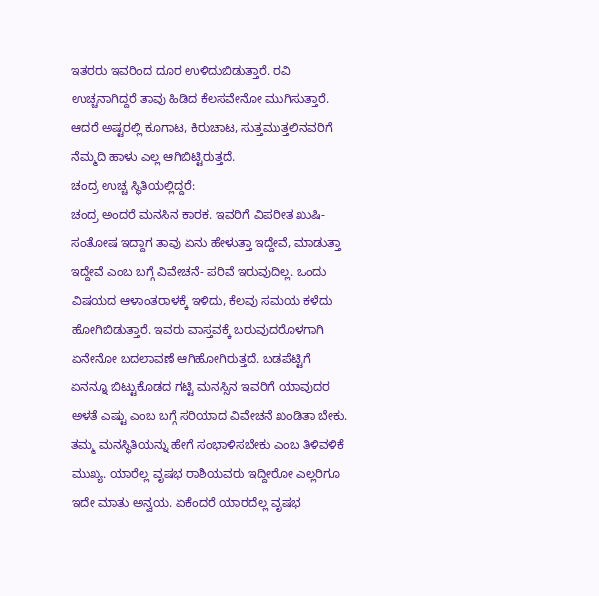ಇತರರು ಇವರಿಂದ ದೂರ ಉಳಿದುಬಿಡುತ್ತಾರೆ. ರವಿ ಉಚ್ಚನಾಗಿದ್ದರೆ ತಾವು ಹಿಡಿದ ಕೆಲಸವೇನೋ ಮುಗಿಸುತ್ತಾರೆ. ಆದರೆ ಅಷ್ಟರಲ್ಲಿ ಕೂಗಾಟ, ಕಿರುಚಾಟ, ಸುತ್ತಮುತ್ತಲಿನವರಿಗೆ ನೆಮ್ಮದಿ ಹಾಳು ಎಲ್ಲ ಆಗಿಬಿಟ್ಟಿರುತ್ತದೆ.
ಚಂದ್ರ ಉಚ್ಚ ಸ್ಥಿತಿಯಲ್ಲಿದ್ದರೆ:
ಚಂದ್ರ ಅಂದರೆ ಮನಸಿನ ಕಾರಕ. ಇವರಿಗೆ ವಿಪರೀತ ಖುಷಿ- ಸಂತೋಷ ಇದ್ದಾಗ ತಾವು ಏನು ಹೇಳುತ್ತಾ ಇದ್ದೇವೆ, ಮಾಡುತ್ತಾ ಇದ್ದೇವೆ ಎಂಬ ಬಗ್ಗೆ ವಿವೇಚನೆ- ಪರಿವೆ ಇರುವುದಿಲ್ಲ. ಒಂದು ವಿಷಯದ ಆಳಾಂತರಾಳಕ್ಕೆ ಇಳಿದು, ಕೆಲವು ಸಮಯ ಕಳೆದು ಹೋಗಿಬಿಡುತ್ತಾರೆ. ಇವರು ವಾಸ್ತವಕ್ಕೆ ಬರುವುದರೊಳಗಾಗಿ ಏನೇನೋ ಬದಲಾವಣೆ ಆಗಿಹೋಗಿರುತ್ತದೆ. ಬಡಪೆಟ್ಟಿಗೆ ಏನನ್ನೂ ಬಿಟ್ಟುಕೊಡದ ಗಟ್ಟಿ ಮನಸ್ಸಿನ ಇವರಿಗೆ ಯಾವುದರ ಅಳತೆ ಎಷ್ಟು ಎಂಬ ಬಗ್ಗೆ ಸರಿಯಾದ ವಿವೇಚನೆ ಖಂಡಿತಾ ಬೇಕು. ತಮ್ಮ ಮನಸ್ಥಿತಿಯನ್ನು ಹೇಗೆ ಸಂಭಾಳಿಸಬೇಕು ಎಂಬ ತಿಳಿವಳಿಕೆ ಮುಖ್ಯ. ಯಾರೆಲ್ಲ ವೃಷಭ ರಾಶಿಯವರು ಇದ್ದೀರೋ ಎಲ್ಲರಿಗೂ ಇದೇ ಮಾತು ಅನ್ವಯ. ಏಕೆಂದರೆ ಯಾರದೆಲ್ಲ ವೃಷಭ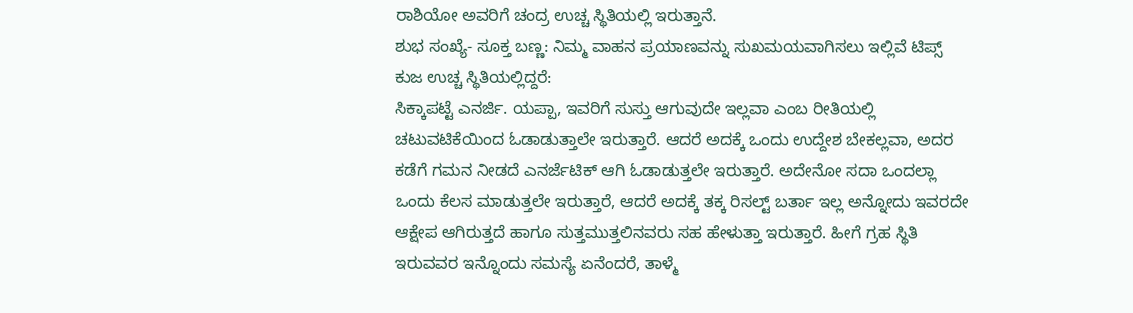ರಾಶಿಯೋ ಅವರಿಗೆ ಚಂದ್ರ ಉಚ್ಚ ಸ್ಥಿತಿಯಲ್ಲಿ ಇರುತ್ತಾನೆ.
ಶುಭ ಸಂಖ್ಯೆ- ಸೂಕ್ತ ಬಣ್ಣ: ನಿಮ್ಮ ವಾಹನ ಪ್ರಯಾಣವನ್ನು ಸುಖಮಯವಾಗಿಸಲು ಇಲ್ಲಿವೆ ಟಿಪ್ಸ್
ಕುಜ ಉಚ್ಚ ಸ್ಥಿತಿಯಲ್ಲಿದ್ದರೆ:
ಸಿಕ್ಕಾಪಟ್ಟೆ ಎನರ್ಜಿ. ಯಪ್ಪಾ, ಇವರಿಗೆ ಸುಸ್ತು ಆಗುವುದೇ ಇಲ್ಲವಾ ಎಂಬ ರೀತಿಯಲ್ಲಿ ಚಟುವಟಿಕೆಯಿಂದ ಓಡಾಡುತ್ತಾಲೇ ಇರುತ್ತಾರೆ. ಆದರೆ ಅದಕ್ಕೆ ಒಂದು ಉದ್ದೇಶ ಬೇಕಲ್ಲವಾ, ಅದರ ಕಡೆಗೆ ಗಮನ ನೀಡದೆ ಎನರ್ಜೆಟಿಕ್ ಆಗಿ ಓಡಾಡುತ್ತಲೇ ಇರುತ್ತಾರೆ. ಅದೇನೋ ಸದಾ ಒಂದಲ್ಲಾ ಒಂದು ಕೆಲಸ ಮಾಡುತ್ತಲೇ ಇರುತ್ತಾರೆ, ಆದರೆ ಅದಕ್ಕೆ ತಕ್ಕ ರಿಸಲ್ಟ್ ಬರ್ತಾ ಇಲ್ಲ ಅನ್ನೋದು ಇವರದೇ ಆಕ್ಷೇಪ ಆಗಿರುತ್ತದೆ ಹಾಗೂ ಸುತ್ತಮುತ್ತಲಿನವರು ಸಹ ಹೇಳುತ್ತಾ ಇರುತ್ತಾರೆ. ಹೀಗೆ ಗ್ರಹ ಸ್ಥಿತಿ ಇರುವವರ ಇನ್ನೊಂದು ಸಮಸ್ಯೆ ಏನೆಂದರೆ, ತಾಳ್ಮೆ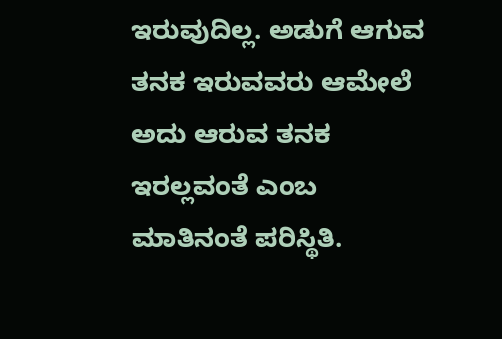ಇರುವುದಿಲ್ಲ. ಅಡುಗೆ ಆಗುವ ತನಕ ಇರುವವರು ಆಮೇಲೆ ಅದು ಆರುವ ತನಕ ಇರಲ್ಲವಂತೆ ಎಂಬ ಮಾತಿನಂತೆ ಪರಿಸ್ಥಿತಿ.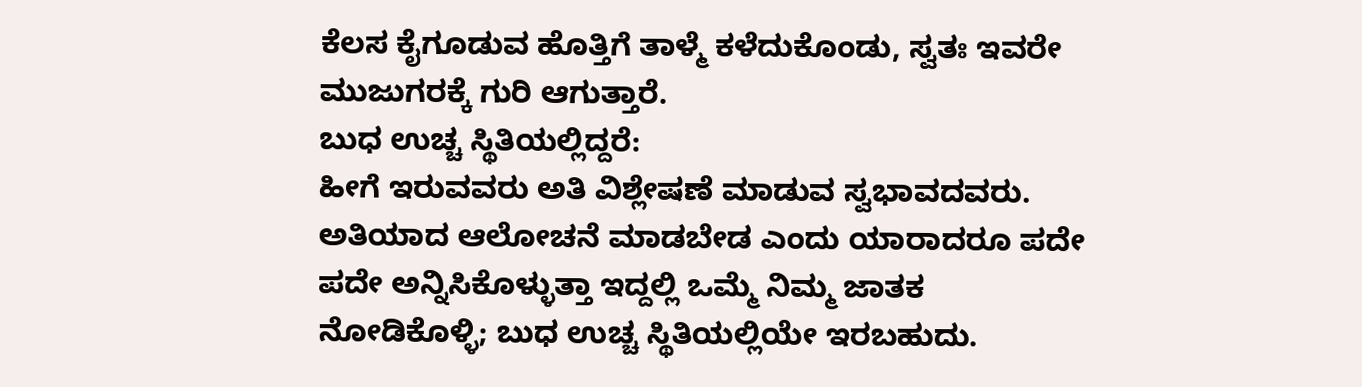ಕೆಲಸ ಕೈಗೂಡುವ ಹೊತ್ತಿಗೆ ತಾಳ್ಮೆ ಕಳೆದುಕೊಂಡು, ಸ್ವತಃ ಇವರೇ ಮುಜುಗರಕ್ಕೆ ಗುರಿ ಆಗುತ್ತಾರೆ.
ಬುಧ ಉಚ್ಚ ಸ್ಥಿತಿಯಲ್ಲಿದ್ದರೆ:
ಹೀಗೆ ಇರುವವರು ಅತಿ ವಿಶ್ಲೇಷಣೆ ಮಾಡುವ ಸ್ವಭಾವದವರು. ಅತಿಯಾದ ಆಲೋಚನೆ ಮಾಡಬೇಡ ಎಂದು ಯಾರಾದರೂ ಪದೇ ಪದೇ ಅನ್ನಿಸಿಕೊಳ್ಳುತ್ತಾ ಇದ್ದಲ್ಲಿ ಒಮ್ಮೆ ನಿಮ್ಮ ಜಾತಕ ನೋಡಿಕೊಳ್ಳಿ; ಬುಧ ಉಚ್ಚ ಸ್ಥಿತಿಯಲ್ಲಿಯೇ ಇರಬಹುದು.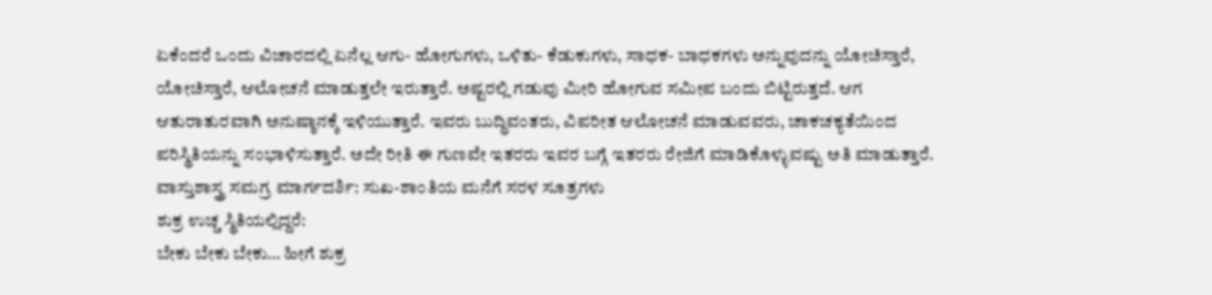ಏಕೆಂದರೆ ಒಂದು ವಿಚಾರದಲ್ಲಿ ಏನೆಲ್ಲ ಆಗು- ಹೋಗುಗಳು, ಒಳಿತು- ಕೆಡುಕುಗಳು, ಸಾಧಕ- ಬಾಧಕಗಳು ಅನ್ನುವುದನ್ನು ಯೋಚಿಸ್ತಾರೆ, ಯೋಚಿಸ್ತಾರೆ, ಆಲೋಚನೆ ಮಾಡುತ್ತಲೇ ಇರುತ್ತಾರೆ. ಅಷ್ಟರಲ್ಲಿ ಗಡುವು ಮೀರಿ ಹೋಗುವ ಸಮೀಪ ಬಂದು ಬಿಟ್ಟಿರುತ್ತದೆ. ಆಗ ಆತುರಾತುರವಾಗಿ ಅನುಷ್ಠಾನಕ್ಕೆ ಇಳಿಯುತ್ತಾರೆ. ಇವರು ಬುದ್ಧಿವಂತರು, ವಿಪರೀತ ಆಲೋಚನೆ ಮಾಡುವವರು, ಚಾಕಚಕ್ಯತೆಯಿಂದ ಪರಿಸ್ಥಿತಿಯನ್ನು ಸಂಭಾಳಿಸುತ್ತಾರೆ. ಅದೇ ರೀತಿ ಈ ಗುಣವೇ ಇತರರು ಇವರ ಬಗ್ಗೆ ಇತರರು ರೇಜಿಗೆ ಮಾಡಿಕೊಳ್ಳುವಷ್ಟು ಅತಿ ಮಾಡುತ್ತಾರೆ.
ವಾಸ್ತುಶಾಸ್ತ್ರ ಸಮಗ್ರ ಮಾರ್ಗದರ್ಶಿ: ಸುಖ-ಶಾಂತಿಯ ಮನೆಗೆ ಸರಳ ಸೂತ್ರಗಳು
ಶುಕ್ರ ಉಚ್ಚ ಸ್ಥಿತಿಯಲ್ಲಿದ್ದರೆ:
ಬೇಕು ಬೇಕು ಬೇಕು… ಹೀಗೆ ಶುಕ್ರ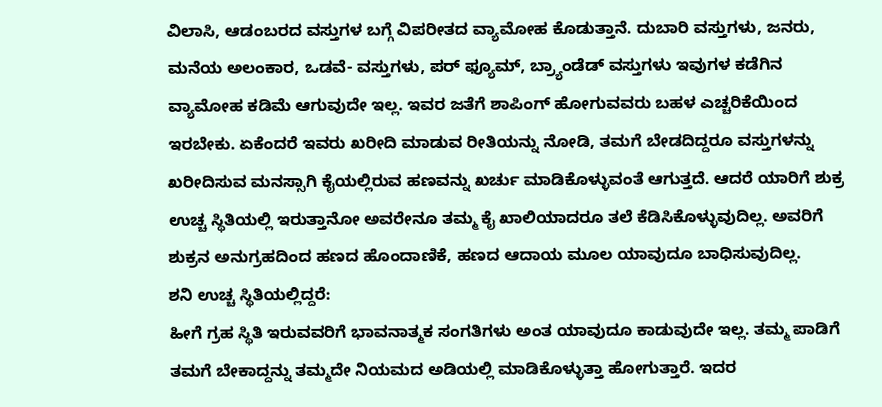ವಿಲಾಸಿ, ಆಡಂಬರದ ವಸ್ತುಗಳ ಬಗ್ಗೆ ವಿಪರೀತದ ವ್ಯಾಮೋಹ ಕೊಡುತ್ತಾನೆ. ದುಬಾರಿ ವಸ್ತುಗಳು, ಜನರು, ಮನೆಯ ಅಲಂಕಾರ, ಒಡವೆ- ವಸ್ತುಗಳು, ಪರ್ ಫ್ಯೂಮ್, ಬ್ರ್ಯಾಂಡೆಡ್ ವಸ್ತುಗಳು ಇವುಗಳ ಕಡೆಗಿನ ವ್ಯಾಮೋಹ ಕಡಿಮೆ ಆಗುವುದೇ ಇಲ್ಲ. ಇವರ ಜತೆಗೆ ಶಾಪಿಂಗ್ ಹೋಗುವವರು ಬಹಳ ಎಚ್ಚರಿಕೆಯಿಂದ ಇರಬೇಕು. ಏಕೆಂದರೆ ಇವರು ಖರೀದಿ ಮಾಡುವ ರೀತಿಯನ್ನು ನೋಡಿ, ತಮಗೆ ಬೇಡದಿದ್ದರೂ ವಸ್ತುಗಳನ್ನು ಖರೀದಿಸುವ ಮನಸ್ಸಾಗಿ ಕೈಯಲ್ಲಿರುವ ಹಣವನ್ನು ಖರ್ಚು ಮಾಡಿಕೊಳ್ಳುವಂತೆ ಆಗುತ್ತದೆ. ಆದರೆ ಯಾರಿಗೆ ಶುಕ್ರ ಉಚ್ಚ ಸ್ಥಿತಿಯಲ್ಲಿ ಇರುತ್ತಾನೋ ಅವರೇನೂ ತಮ್ಮ ಕೈ ಖಾಲಿಯಾದರೂ ತಲೆ ಕೆಡಿಸಿಕೊಳ್ಳುವುದಿಲ್ಲ. ಅವರಿಗೆ ಶುಕ್ರನ ಅನುಗ್ರಹದಿಂದ ಹಣದ ಹೊಂದಾಣಿಕೆ, ಹಣದ ಆದಾಯ ಮೂಲ ಯಾವುದೂ ಬಾಧಿಸುವುದಿಲ್ಲ.
ಶನಿ ಉಚ್ಚ ಸ್ಥಿತಿಯಲ್ಲಿದ್ದರೆ:
ಹೀಗೆ ಗ್ರಹ ಸ್ಥಿತಿ ಇರುವವರಿಗೆ ಭಾವನಾತ್ಮಕ ಸಂಗತಿಗಳು ಅಂತ ಯಾವುದೂ ಕಾಡುವುದೇ ಇಲ್ಲ. ತಮ್ಮ ಪಾಡಿಗೆ ತಮಗೆ ಬೇಕಾದ್ದನ್ನು ತಮ್ಮದೇ ನಿಯಮದ ಅಡಿಯಲ್ಲಿ ಮಾಡಿಕೊಳ್ಳುತ್ತಾ ಹೋಗುತ್ತಾರೆ. ಇದರ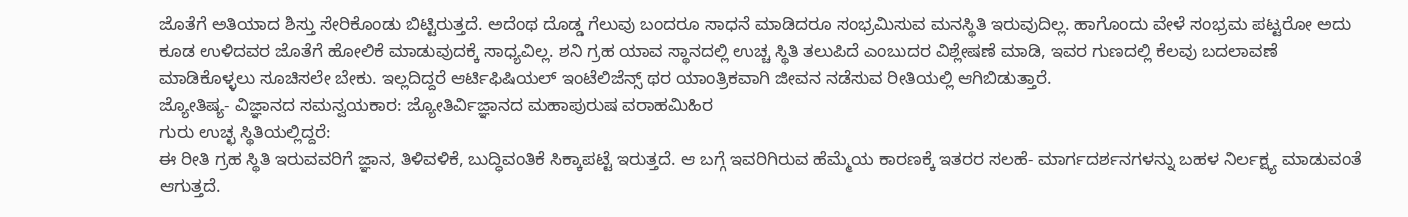ಜೊತೆಗೆ ಅತಿಯಾದ ಶಿಸ್ತು ಸೇರಿಕೊಂಡು ಬಿಟ್ಟಿರುತ್ತದೆ. ಅದೆಂಥ ದೊಡ್ಡ ಗೆಲುವು ಬಂದರೂ ಸಾಧನೆ ಮಾಡಿದರೂ ಸಂಭ್ರಮಿಸುವ ಮನಸ್ಥಿತಿ ಇರುವುದಿಲ್ಲ. ಹಾಗೊಂದು ವೇಳೆ ಸಂಭ್ರಮ ಪಟ್ಟರೋ ಅದು ಕೂಡ ಉಳಿದವರ ಜೊತೆಗೆ ಹೋಲಿಕೆ ಮಾಡುವುದಕ್ಕೆ ಸಾಧ್ಯವಿಲ್ಲ. ಶನಿ ಗ್ರಹ ಯಾವ ಸ್ಥಾನದಲ್ಲಿ ಉಚ್ಚ ಸ್ಥಿತಿ ತಲುಪಿದೆ ಎಂಬುದರ ವಿಶ್ಲೇಷಣೆ ಮಾಡಿ, ಇವರ ಗುಣದಲ್ಲಿ ಕೆಲವು ಬದಲಾವಣೆ ಮಾಡಿಕೊಳ್ಳಲು ಸೂಚಿಸಲೇ ಬೇಕು. ಇಲ್ಲದಿದ್ದರೆ ಆರ್ಟಿಫಿಷಿಯಲ್ ಇಂಟೆಲಿಜೆನ್ಸ್ ಥರ ಯಾಂತ್ರಿಕವಾಗಿ ಜೀವನ ನಡೆಸುವ ರೀತಿಯಲ್ಲಿ ಆಗಿಬಿಡುತ್ತಾರೆ.
ಜ್ಯೋತಿಷ್ಯ- ವಿಜ್ಞಾನದ ಸಮನ್ವಯಕಾರ: ಜ್ಯೋತಿರ್ವಿಜ್ಞಾನದ ಮಹಾಪುರುಷ ವರಾಹಮಿಹಿರ
ಗುರು ಉಚ್ಛ ಸ್ಥಿತಿಯಲ್ಲಿದ್ದರೆ:
ಈ ರೀತಿ ಗ್ರಹ ಸ್ಥಿತಿ ಇರುವವರಿಗೆ ಜ್ಞಾನ, ತಿಳಿವಳಿಕೆ, ಬುದ್ಧಿವಂತಿಕೆ ಸಿಕ್ಕಾಪಟ್ಟೆ ಇರುತ್ತದೆ. ಆ ಬಗ್ಗೆ ಇವರಿಗಿರುವ ಹೆಮ್ಮೆಯ ಕಾರಣಕ್ಕೆ ಇತರರ ಸಲಹೆ- ಮಾರ್ಗದರ್ಶನಗಳನ್ನು ಬಹಳ ನಿರ್ಲಕ್ಷ್ಯ ಮಾಡುವಂತೆ ಆಗುತ್ತದೆ.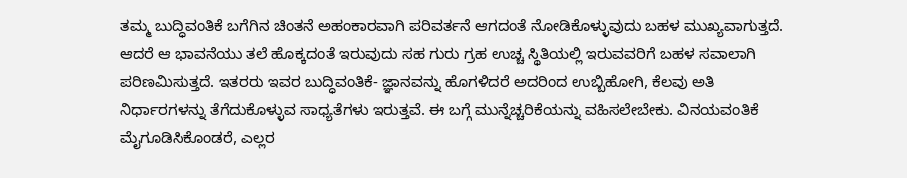ತಮ್ಮ ಬುದ್ಧಿವಂತಿಕೆ ಬಗೆಗಿನ ಚಿಂತನೆ ಅಹಂಕಾರವಾಗಿ ಪರಿವರ್ತನೆ ಆಗದಂತೆ ನೋಡಿಕೊಳ್ಳುವುದು ಬಹಳ ಮುಖ್ಯವಾಗುತ್ತದೆ. ಆದರೆ ಆ ಭಾವನೆಯು ತಲೆ ಹೊಕ್ಕದಂತೆ ಇರುವುದು ಸಹ ಗುರು ಗ್ರಹ ಉಚ್ಚ ಸ್ಥಿತಿಯಲ್ಲಿ ಇರುವವರಿಗೆ ಬಹಳ ಸವಾಲಾಗಿ ಪರಿಣಮಿಸುತ್ತದೆ. ಇತರರು ಇವರ ಬುದ್ಧಿವಂತಿಕೆ- ಜ್ಞಾನವನ್ನು ಹೊಗಳಿದರೆ ಅದರಿಂದ ಉಬ್ಬಿಹೋಗಿ, ಕೆಲವು ಅತಿ ನಿರ್ಧಾರಗಳನ್ನು ತೆಗೆದುಕೊಳ್ಳುವ ಸಾಧ್ಯತೆಗಳು ಇರುತ್ತವೆ. ಈ ಬಗ್ಗೆ ಮುನ್ನೆಚ್ಚರಿಕೆಯನ್ನು ವಹಿಸಲೇಬೇಕು. ವಿನಯವಂತಿಕೆ ಮೈಗೂಡಿಸಿಕೊಂಡರೆ, ಎಲ್ಲರ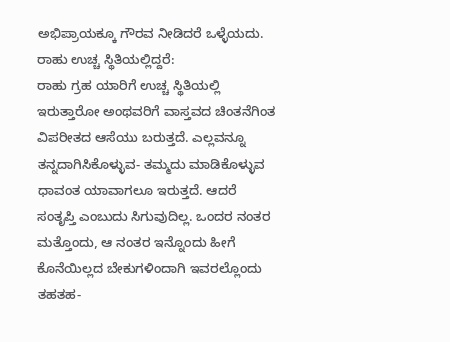ಅಭಿಪ್ರಾಯಕ್ಕೂ ಗೌರವ ನೀಡಿದರೆ ಒಳ್ಳೆಯದು.
ರಾಹು ಉಚ್ಚ ಸ್ಥಿತಿಯಲ್ಲಿದ್ದರೆ:
ರಾಹು ಗ್ರಹ ಯಾರಿಗೆ ಉಚ್ಚ ಸ್ಥಿತಿಯಲ್ಲಿ ಇರುತ್ತಾರೋ ಅಂಥವರಿಗೆ ವಾಸ್ತವದ ಚಿಂತನೆಗಿಂತ ವಿಪರೀತದ ಆಸೆಯು ಬರುತ್ತದೆ. ಎಲ್ಲವನ್ನೂ ತನ್ನದಾಗಿಸಿಕೊಳ್ಳುವ- ತಮ್ಮದು ಮಾಡಿಕೊಳ್ಳುವ ಧಾವಂತ ಯಾವಾಗಲೂ ಇರುತ್ತದೆ. ಆದರೆ ಸಂತೃಪ್ತಿ ಎಂಬುದು ಸಿಗುವುದಿಲ್ಲ. ಒಂದರ ನಂತರ ಮತ್ತೊಂದು, ಆ ನಂತರ ಇನ್ನೊಂದು ಹೀಗೆ ಕೊನೆಯಿಲ್ಲದ ಬೇಕುಗಳಿಂದಾಗಿ ಇವರಲ್ಲೊಂದು ತಹತಹ-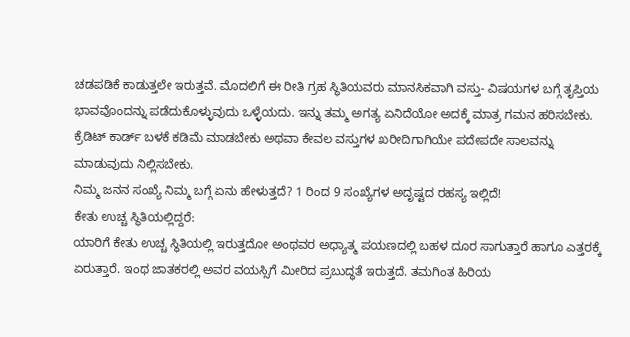ಚಡಪಡಿಕೆ ಕಾಡುತ್ತಲೇ ಇರುತ್ತವೆ. ಮೊದಲಿಗೆ ಈ ರೀತಿ ಗ್ರಹ ಸ್ಥಿತಿಯವರು ಮಾನಸಿಕವಾಗಿ ವಸ್ತು- ವಿಷಯಗಳ ಬಗ್ಗೆ ತೃಪ್ತಿಯ ಭಾವವೊಂದನ್ನು ಪಡೆದುಕೊಳ್ಳುವುದು ಒಳ್ಳೆಯದು. ಇನ್ನು ತಮ್ಮ ಅಗತ್ಯ ಏನಿದೆಯೋ ಅದಕ್ಕೆ ಮಾತ್ರ ಗಮನ ಹರಿಸಬೇಕು. ಕ್ರೆಡಿಟ್ ಕಾರ್ಡ್ ಬಳಕೆ ಕಡಿಮೆ ಮಾಡಬೇಕು ಅಥವಾ ಕೇವಲ ವಸ್ತುಗಳ ಖರೀದಿಗಾಗಿಯೇ ಪದೇಪದೇ ಸಾಲವನ್ನು ಮಾಡುವುದು ನಿಲ್ಲಿಸಬೇಕು.
ನಿಮ್ಮ ಜನನ ಸಂಖ್ಯೆ ನಿಮ್ಮ ಬಗ್ಗೆ ಏನು ಹೇಳುತ್ತದೆ? 1 ರಿಂದ 9 ಸಂಖ್ಯೆಗಳ ಅದೃಷ್ಟದ ರಹಸ್ಯ ಇಲ್ಲಿದೆ!
ಕೇತು ಉಚ್ಚ ಸ್ಥಿತಿಯಲ್ಲಿದ್ದರೆ:
ಯಾರಿಗೆ ಕೇತು ಉಚ್ಚ ಸ್ಥಿತಿಯಲ್ಲಿ ಇರುತ್ತದೋ ಅಂಥವರ ಅಧ್ಯಾತ್ಮ ಪಯಣದಲ್ಲಿ ಬಹಳ ದೂರ ಸಾಗುತ್ತಾರೆ ಹಾಗೂ ಎತ್ತರಕ್ಕೆ ಏರುತ್ತಾರೆ. ಇಂಥ ಜಾತಕರಲ್ಲಿ ಅವರ ವಯಸ್ಸಿಗೆ ಮೀರಿದ ಪ್ರಬುದ್ಧತೆ ಇರುತ್ತದೆ. ತಮಗಿಂತ ಹಿರಿಯ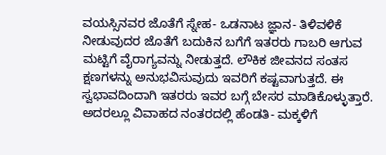ವಯಸ್ಸಿನವರ ಜೊತೆಗೆ ಸ್ನೇಹ- ಒಡನಾಟ ಜ್ಞಾನ- ತಿಳಿವಳಿಕೆ ನೀಡುವುದರ ಜೊತೆಗೆ ಬದುಕಿನ ಬಗೆಗೆ ಇತರರು ಗಾಬರಿ ಆಗುವ ಮಟ್ಟಿಗೆ ವೈರಾಗ್ಯವನ್ನು ನೀಡುತ್ತದೆ. ಲೌಕಿಕ ಜೀವನದ ಸಂತಸ ಕ್ಷಣಗಳನ್ನು ಅನುಭವಿಸುವುದು ಇವರಿಗೆ ಕಷ್ಟವಾಗುತ್ತದೆ. ಈ ಸ್ವಭಾವದಿಂದಾಗಿ ಇತರರು ಇವರ ಬಗ್ಗೆ ಬೇಸರ ಮಾಡಿಕೊಳ್ಳುತ್ತಾರೆ. ಅದರಲ್ಲೂ ವಿವಾಹದ ನಂತರದಲ್ಲಿ ಹೆಂಡತಿ- ಮಕ್ಕಳಿಗೆ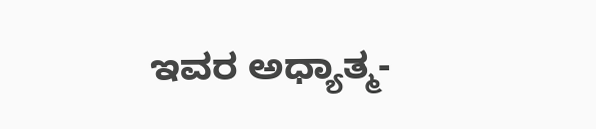ಇವರ ಅಧ್ಯಾತ್ಮ-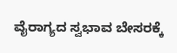ವೈರಾಗ್ಯದ ಸ್ವಭಾವ ಬೇಸರಕ್ಕೆ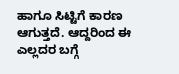ಹಾಗೂ ಸಿಟ್ಟಿಗೆ ಕಾರಣ ಆಗುತ್ತದೆ. ಆದ್ದರಿಂದ ಈ ಎಲ್ಲದರ ಬಗ್ಗೆ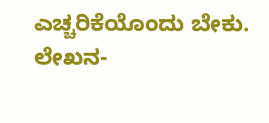ಎಚ್ಚರಿಕೆಯೊಂದು ಬೇಕು.
ಲೇಖನ-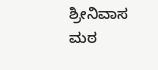ಶ್ರೀನಿವಾಸ ಮಠ